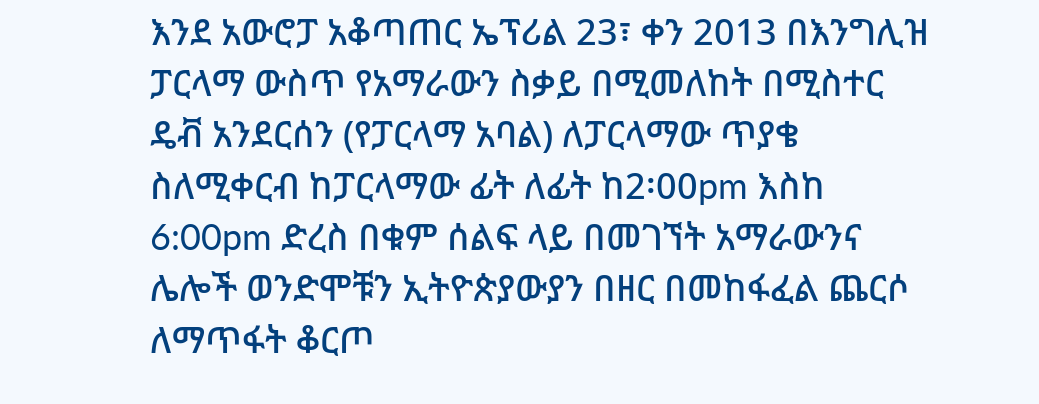እንደ አውሮፓ አቆጣጠር ኤፕሪል 23፣ ቀን 2013 በእንግሊዝ ፓርላማ ውስጥ የአማራውን ስቃይ በሚመለከት በሚስተር ዴቭ አንደርሰን (የፓርላማ አባል) ለፓርላማው ጥያቄ ስለሚቀርብ ከፓርላማው ፊት ለፊት ከ2፡00pm እስከ 6:00pm ድረስ በቁም ሰልፍ ላይ በመገኘት አማራውንና ሌሎች ወንድሞቹን ኢትዮጵያውያን በዘር በመከፋፈል ጨርሶ ለማጥፋት ቆርጦ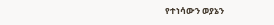የተነሳውን ወያኔን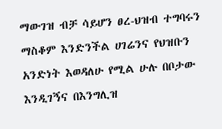ማውገዝ ብቻ ሳይሆን ፀረ-ህዝብ ተግባሩን ማስቆም እንድንችል ሀገሬንና የህዝቡን አንድነት እወዳለሁ የሚል ሁሉ በቦታው እንዲገኝና በእንግሊዝ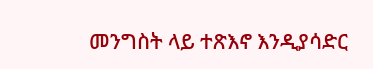መንግስት ላይ ተጽእኖ እንዲያሳድር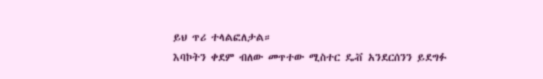ይህ ጥሪ ተላልፎለታል።
እባኮትን ቀደም ብለው መጥተው ሚስተር ዴቭ አንደርሰንን ይደግፉ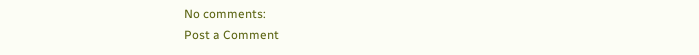No comments:
Post a Comment